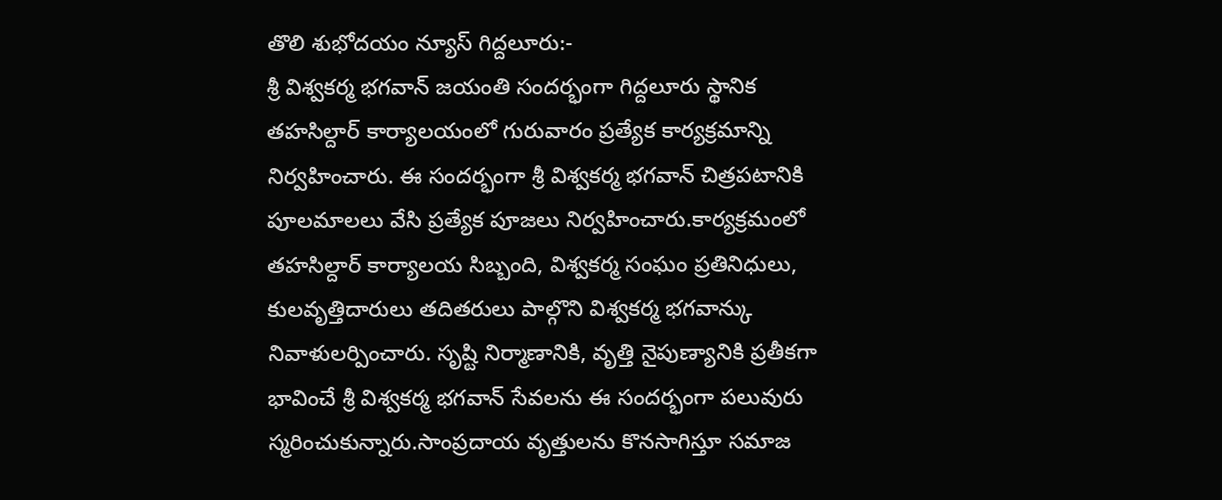తొలి శుభోదయం న్యూస్ గిద్దలూరు:-
శ్రీ విశ్వకర్మ భగవాన్ జయంతి సందర్భంగా గిద్దలూరు స్థానిక తహసిల్దార్ కార్యాలయంలో గురువారం ప్రత్యేక కార్యక్రమాన్ని నిర్వహించారు. ఈ సందర్భంగా శ్రీ విశ్వకర్మ భగవాన్ చిత్రపటానికి పూలమాలలు వేసి ప్రత్యేక పూజలు నిర్వహించారు.కార్యక్రమంలో తహసిల్దార్ కార్యాలయ సిబ్బంది, విశ్వకర్మ సంఘం ప్రతినిధులు, కులవృత్తిదారులు తదితరులు పాల్గొని విశ్వకర్మ భగవాన్కు నివాళులర్పించారు. సృష్టి నిర్మాణానికి, వృత్తి నైపుణ్యానికి ప్రతీకగా భావించే శ్రీ విశ్వకర్మ భగవాన్ సేవలను ఈ సందర్భంగా పలువురు స్మరించుకున్నారు.సాంప్రదాయ వృత్తులను కొనసాగిస్తూ సమాజ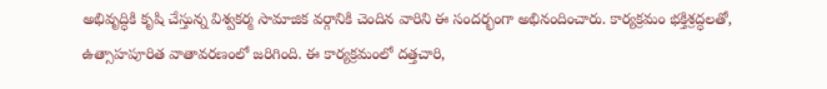అభివృద్ధికి కృషి చేస్తున్న విశ్వకర్మ సామాజిక వర్గానికి చెందిన వారిని ఈ సందర్భంగా అభినందించారు. కార్యక్రమం భక్తిశ్రద్ధలతో, ఉత్సాహపూరిత వాతావరణంలో జరిగింది. ఈ కార్యక్రమంలో దత్తచారి,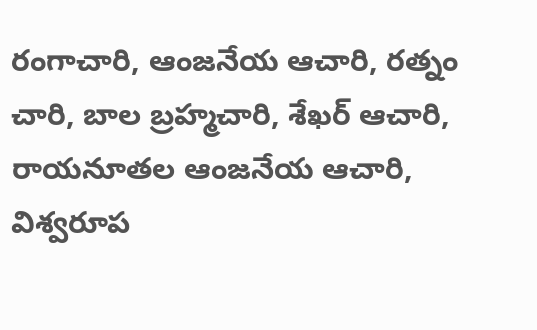రంగాచారి, ఆంజనేయ ఆచారి, రత్నం చారి, బాల బ్రహ్మచారి, శేఖర్ ఆచారి, రాయనూతల ఆంజనేయ ఆచారి, విశ్వరూప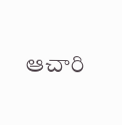ఆచారి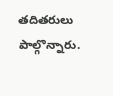తదితరులు పాల్గొన్నారు.